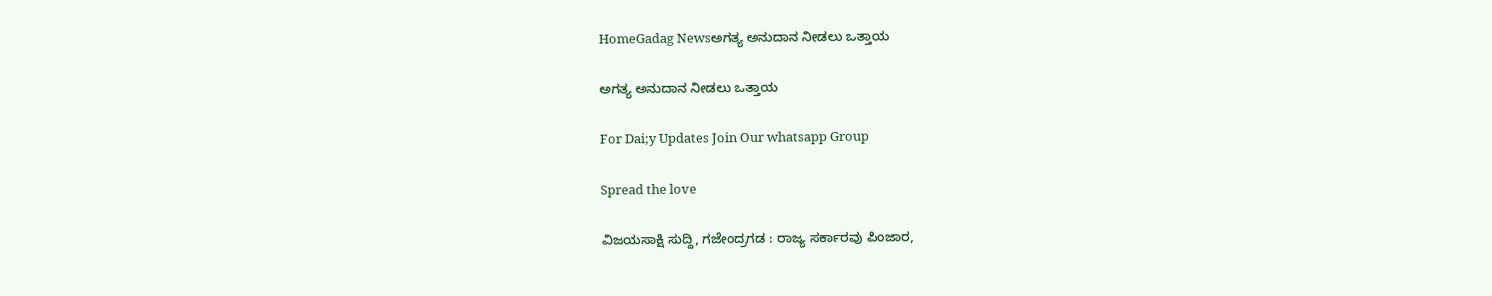HomeGadag Newsಅಗತ್ಯ ಅನುದಾನ ನೀಡಲು ಒತ್ತಾಯ

ಅಗತ್ಯ ಅನುದಾನ ನೀಡಲು ಒತ್ತಾಯ

For Dai;y Updates Join Our whatsapp Group

Spread the love

ವಿಜಯಸಾಕ್ಷಿ ಸುದ್ದಿ, ಗಜೇಂದ್ರಗಡ : ರಾಜ್ಯ ಸರ್ಕಾರವು ಪಿಂಜಾರ,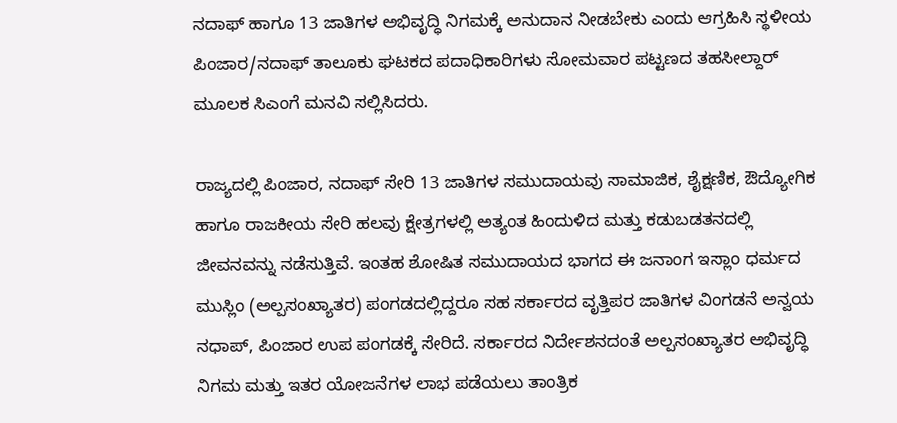ನದಾಫ್ ಹಾಗೂ 13 ಜಾತಿಗಳ ಅಭಿವೃದ್ಧಿ ನಿಗಮಕ್ಕೆ ಅನುದಾನ ನೀಡಬೇಕು ಎಂದು ಆಗ್ರಹಿಸಿ ಸ್ಥಳೀಯ ಪಿಂಜಾರ/ನದಾಫ್ ತಾಲೂಕು ಘಟಕದ ಪದಾಧಿಕಾರಿಗಳು ಸೋಮವಾರ ಪಟ್ಟಣದ ತಹಸೀಲ್ದಾರ್ ಮೂಲಕ ಸಿಎಂಗೆ ಮನವಿ ಸಲ್ಲಿಸಿದರು.

ರಾಜ್ಯದಲ್ಲಿ ಪಿಂಜಾರ, ನದಾಫ್ ಸೇರಿ 13 ಜಾತಿಗಳ ಸಮುದಾಯವು ಸಾಮಾಜಿಕ, ಶೈಕ್ಷಣಿಕ, ಔದ್ಯೋಗಿಕ ಹಾಗೂ ರಾಜಕೀಯ ಸೇರಿ ಹಲವು ಕ್ಷೇತ್ರಗಳಲ್ಲಿ ಅತ್ಯಂತ ಹಿಂದುಳಿದ ಮತ್ತು ಕಡುಬಡತನದಲ್ಲಿ ಜೀವನವನ್ನು ನಡೆಸುತ್ತಿವೆ. ಇಂತಹ ಶೋಷಿತ ಸಮುದಾಯದ ಭಾಗದ ಈ ಜನಾಂಗ ಇಸ್ಲಾಂ ಧರ್ಮದ ಮುಸ್ಲಿಂ (ಅಲ್ಪಸಂಖ್ಯಾತರ) ಪಂಗಡದಲ್ಲಿದ್ದರೂ ಸಹ ಸರ್ಕಾರದ ವೃತ್ತಿಪರ ಜಾತಿಗಳ ವಿಂಗಡನೆ ಅನ್ವಯ ನಧಾಪ್, ಪಿಂಜಾರ ಉಪ ಪಂಗಡಕ್ಕೆ ಸೇರಿದೆ. ಸರ್ಕಾರದ ನಿರ್ದೇಶನದಂತೆ ಅಲ್ಪಸಂಖ್ಯಾತರ ಅಭಿವೃದ್ಧಿ ನಿಗಮ ಮತ್ತು ಇತರ ಯೋಜನೆಗಳ ಲಾಭ ಪಡೆಯಲು ತಾಂತ್ರಿಕ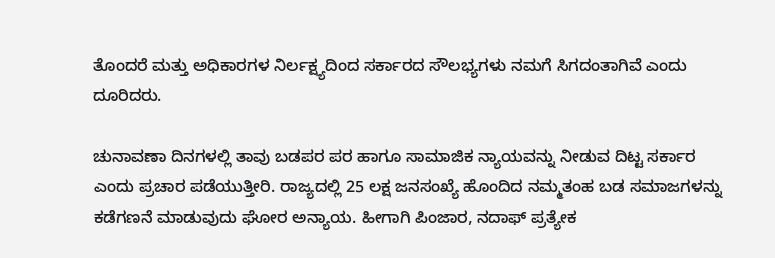ತೊಂದರೆ ಮತ್ತು ಅಧಿಕಾರಗಳ ನಿರ್ಲಕ್ಷ್ಯದಿಂದ ಸರ್ಕಾರದ ಸೌಲಭ್ಯಗಳು ನಮಗೆ ಸಿಗದಂತಾಗಿವೆ ಎಂದು ದೂರಿದರು.

ಚುನಾವಣಾ ದಿನಗಳಲ್ಲಿ ತಾವು ಬಡಪರ ಪರ ಹಾಗೂ ಸಾಮಾಜಿಕ ನ್ಯಾಯವನ್ನು ನೀಡುವ ದಿಟ್ಟ ಸರ್ಕಾರ ಎಂದು ಪ್ರಚಾರ ಪಡೆಯುತ್ತೀರಿ. ರಾಜ್ಯದಲ್ಲಿ 25 ಲಕ್ಷ ಜನಸಂಖ್ಯೆ ಹೊಂದಿದ ನಮ್ಮತಂಹ ಬಡ ಸಮಾಜಗಳನ್ನು ಕಡೆಗಣನೆ ಮಾಡುವುದು ಘೋರ ಅನ್ಯಾಯ. ಹೀಗಾಗಿ ಪಿಂಜಾರ, ನದಾಫ್ ಪ್ರತ್ಯೇಕ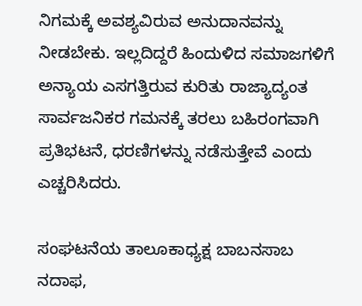ನಿಗಮಕ್ಕೆ ಅವಶ್ಯವಿರುವ ಅನುದಾನವನ್ನು ನೀಡಬೇಕು. ಇಲ್ಲದಿದ್ದರೆ ಹಿಂದುಳಿದ ಸಮಾಜಗಳಿಗೆ ಅನ್ಯಾಯ ಎಸಗತ್ತಿರುವ ಕುರಿತು ರಾಜ್ಯಾದ್ಯಂತ ಸಾರ್ವಜನಿಕರ ಗಮನಕ್ಕೆ ತರಲು ಬಹಿರಂಗವಾಗಿ ಪ್ರತಿಭಟನೆ, ಧರಣಿಗಳನ್ನು ನಡೆಸುತ್ತೇವೆ ಎಂದು ಎಚ್ಚರಿಸಿದರು.

ಸಂಘಟನೆಯ ತಾಲೂಕಾಧ್ಯಕ್ಷ ಬಾಬನಸಾಬ ನದಾಫ,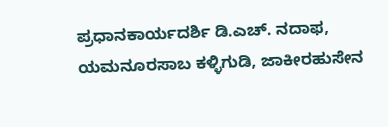ಪ್ರಧಾನಕಾರ್ಯದರ್ಶಿ ಡಿ.ಎಚ್. ನದಾಫ, ಯಮನೂರಸಾಬ ಕಳ್ಳಿಗುಡಿ, ಜಾಕೀರಹುಸೇನ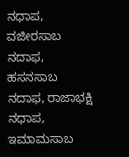ನಧಾಪ, ವಜೀರಸಾಬ ನದಾಫ, ಹಸನಸಾಬ ನದಾಫ, ರಾಜಾಭಕ್ಷಿ ನಧಾಪ, ಇಮಾಮಸಾಬ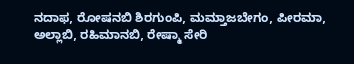ನದಾಫ, ರೋಷನಬಿ ಶಿರಗುಂಪಿ, ಮಮ್ತಾಜಬೇಗಂ, ಪೀರಮಾ, ಅಲ್ಲಾಬಿ, ರಹಿಮಾನಬಿ, ರೇಷ್ಮಾ ಸೇರಿ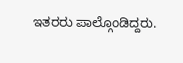ಇತರರು ಪಾಲ್ಗೊಂಡಿದ್ದರು.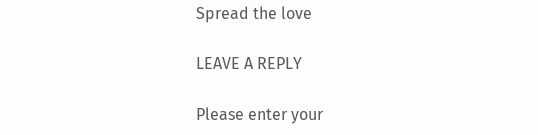Spread the love

LEAVE A REPLY

Please enter your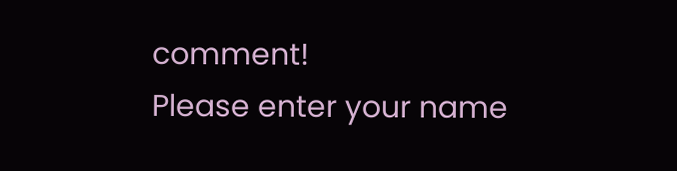comment!
Please enter your name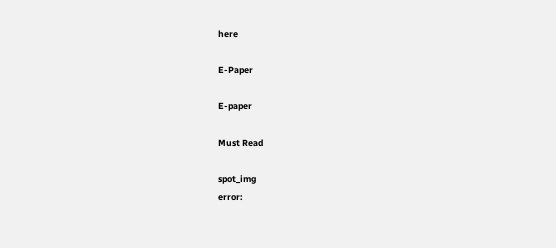here

E-Paper

E-paper

Must Read

spot_img
error: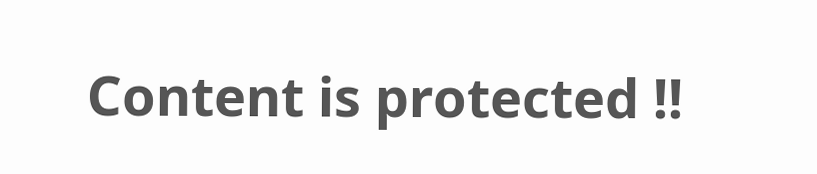Content is protected !!